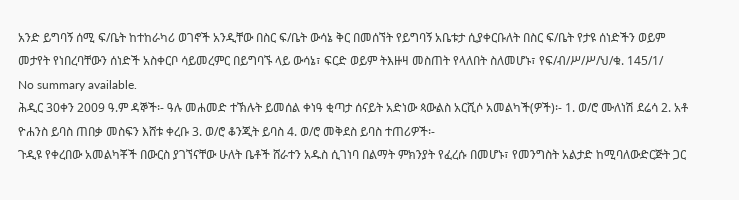አንድ ይግባኝ ሰሚ ፍ/ቤት ከተከራካሪ ወገኖች አንዲቸው በስር ፍ/ቤት ውሳኔ ቅር በመሰኘት የይግባኝ አቤቱታ ሲያቀርቡለት በስር ፍ/ቤት የታዩ ሰነድችን ወይም መታየት የነበረባቸውን ሰነድች አስቀርቦ ሳይመረምር በይግባኙ ላይ ውሳኔ፣ ፍርድ ወይም ትእዙዛ መስጠት የላለበት ስለመሆኑ፣ የፍ/ብ/ሥ/ሥ/ህ/ቁ. 145/1/
No summary available.
ሕዲር 30ቀን 2009 ዓ.ም ዳኞች፡- ዓሉ መሐመድ ተኽሉት ይመሰል ቀነዓ ቂጣታ ሰናይት አድነው ጳውልስ አርሺሶ አመልካች(ዎች)፡- 1. ወ/ሮ ሙለነሽ ደሬሳ 2. አቶ ዮሐንስ ይባስ ጠበቃ መስፍን እሸቱ ቀረቡ 3. ወ/ሮ ቆንጂት ይባስ 4. ወ/ሮ መቅደስ ይባስ ተጠሪዎች፡-
ጉዲዩ የቀረበው አመልካቾች በውርስ ያገኘናቸው ሁለት ቤቶች ሸራተን አዱስ ሲገነባ በልማት ምክንያት የፈረሱ በመሆኑ፣ የመንግስት አልታድ ከሚባለውድርጅት ጋር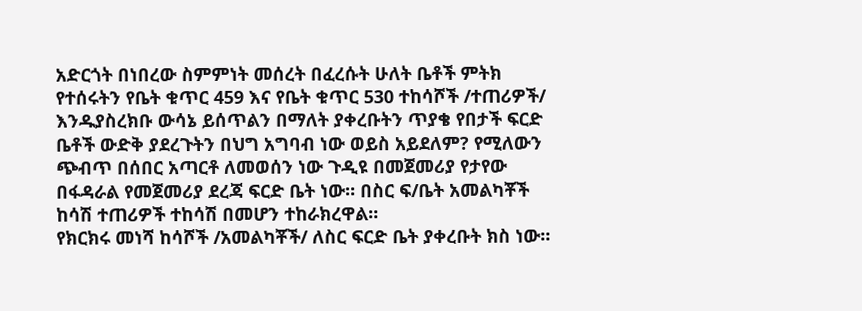አድርጎት በነበረው ስምምነት መሰረት በፈረሱት ሁለት ቤቶች ምትክ የተሰሩትን የቤት ቁጥር 459 እና የቤት ቁጥር 530 ተከሳሾች /ተጠሪዎች/ እንዱያስረክቡ ውሳኔ ይሰጥልን በማለት ያቀረቡትን ጥያቄ የበታች ፍርድ ቤቶች ውድቅ ያደረጉትን በህግ አግባብ ነው ወይስ አይደለም? የሚለውን ጭብጥ በሰበር አጣርቶ ለመወሰን ነው ጉዲዩ በመጀመሪያ የታየው በፋዳራል የመጀመሪያ ደረጃ ፍርድ ቤት ነው። በስር ፍ/ቤት አመልካቾች ከሳሽ ተጠሪዎች ተከሳሽ በመሆን ተከራክረዋል።
የክርክሩ መነሻ ከሳሾች /አመልካቾች/ ለስር ፍርድ ቤት ያቀረቡት ክስ ነው።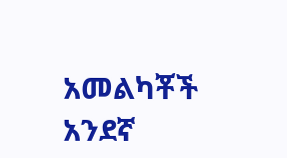አመልካቾች አንደኛ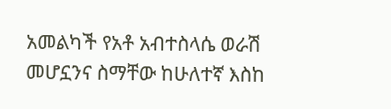አመልካች የአቶ አብተስላሴ ወራሽ መሆኗንና ስማቸው ከሁለተኛ እስከ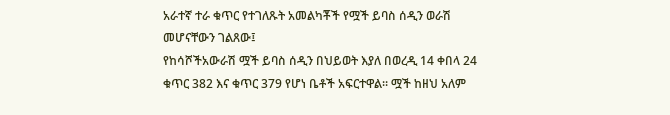አራተኛ ተራ ቁጥር የተገለጹት አመልካቾች የሟች ይባስ ሰዲን ወራሽ መሆናቸውን ገልጸው፤
የከሳሾችአውራሽ ሟች ይባስ ሰዲን በህይወት እያለ በወረዲ 14 ቀበላ 24 ቁጥር 382 እና ቁጥር 379 የሆነ ቤቶች አፍርተዋል። ሟች ከዘህ አለም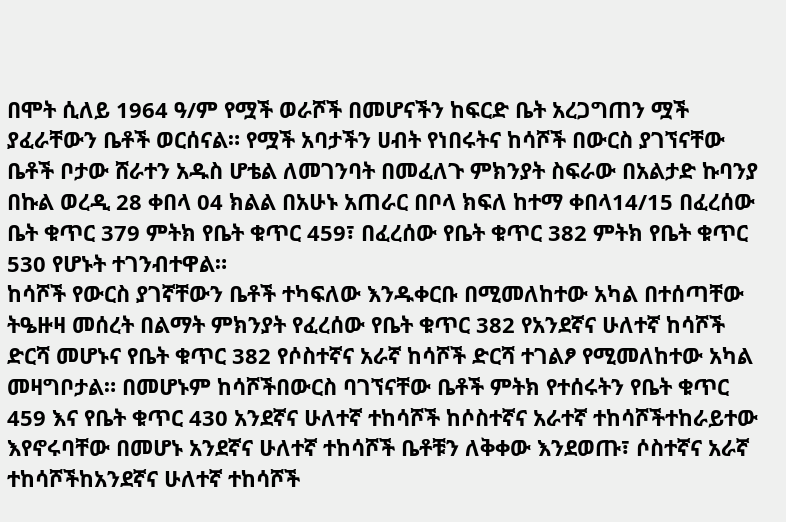በሞት ሲለይ 1964 ዓ/ም የሟች ወራሾች በመሆናችን ከፍርድ ቤት አረጋግጠን ሟች ያፈራቸውን ቤቶች ወርሰናል። የሟች አባታችን ሀብት የነበሩትና ከሳሾች በውርስ ያገኘናቸው ቤቶች ቦታው ሸራተን አዱስ ሆቴል ለመገንባት በመፈለጉ ምክንያት ስፍራው በአልታድ ኩባንያ በኩል ወረዲ 28 ቀበላ 04 ክልል በአሁኑ አጠራር በቦላ ክፍለ ከተማ ቀበላ14/15 በፈረሰው ቤት ቁጥር 379 ምትክ የቤት ቁጥር 459፣ በፈረሰው የቤት ቁጥር 382 ምትክ የቤት ቁጥር 530 የሆኑት ተገንብተዋል።
ከሳሾች የውርስ ያገኛቸውን ቤቶች ተካፍለው እንዱቀርቡ በሚመለከተው አካል በተሰጣቸው ትዔዙዛ መሰረት በልማት ምክንያት የፈረሰው የቤት ቁጥር 382 የአንደኛና ሁለተኛ ከሳሾች ድርሻ መሆኑና የቤት ቁጥር 382 የሶስተኛና አራኛ ከሳሾች ድርሻ ተገልፆ የሚመለከተው አካል መዛግቦታል። በመሆኑም ከሳሾችበውርስ ባገኘናቸው ቤቶች ምትክ የተሰሩትን የቤት ቁጥር 459 እና የቤት ቁጥር 430 አንደኛና ሁለተኛ ተከሳሾች ከሶስተኛና አራተኛ ተከሳሾችተከራይተው እየኖሩባቸው በመሆኑ አንደኛና ሁለተኛ ተከሳሾች ቤቶቹን ለቅቀው እንደወጡ፣ ሶስተኛና አራኛ ተከሳሾችከአንደኛና ሁለተኛ ተከሳሾች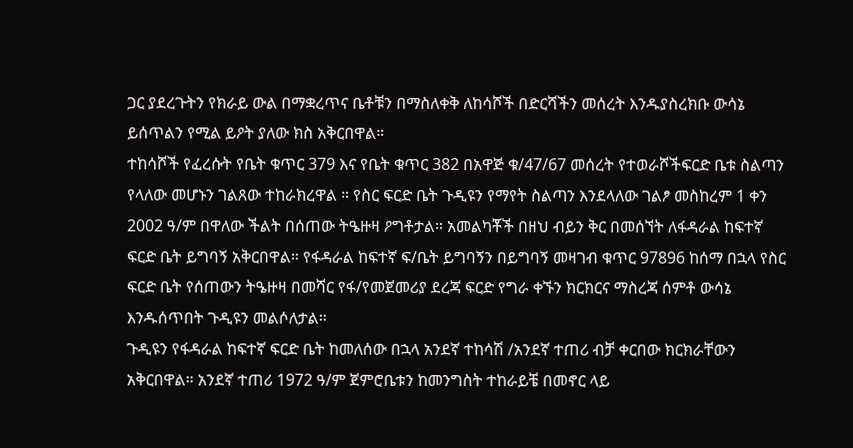ጋር ያደረጉትን የክራይ ውል በማቋረጥና ቤቶቹን በማስለቀቅ ለከሳሾች በድርሻችን መሰረት እንዱያስረክቡ ውሳኔ ይሰጥልን የሚል ይዖት ያለው ክስ አቅርበዋል።
ተከሳሾች የፈረሱት የቤት ቁጥር 379 እና የቤት ቁጥር 382 በአዋጅ ቁ/47/67 መሰረት የተወራሾችፍርድ ቤቱ ስልጣን የላለው መሆኑን ገልጸው ተከራክረዋል ። የስር ፍርድ ቤት ጉዲዩን የማየት ስልጣን እንደላለው ገልፆ መስከረም 1 ቀን 2002 ዓ/ም በዋለው ችልት በሰጠው ትዔዙዛ ዖግቶታል። አመልካቾች በዘህ ብይን ቅር በመሰኘት ለፋዳራል ከፍተኛ ፍርድ ቤት ይግባኝ አቅርበዋል። የፋዳራል ከፍተኛ ፍ/ቤት ይግባኝን በይግባኝ መዛገብ ቁጥር 97896 ከሰማ በኋላ የስር ፍርድ ቤት የሰጠውን ትዔዙዛ በመሻር የፋ/የመጀመሪያ ደረጃ ፍርድ የግራ ቀኙን ክርክርና ማስረጃ ሰምቶ ውሳኔ እንዱሰጥበት ጉዲዩን መልሶለታል።
ጉዲዩን የፋዳራል ከፍተኛ ፍርድ ቤት ከመለሰው በኋላ አንደኛ ተከሳሽ /አንደኛ ተጠሪ ብቻ ቀርበው ክርክራቸውን አቅርበዋል። አንደኛ ተጠሪ 1972 ዓ/ም ጀምሮቤቱን ከመንግስት ተከራይቼ በመኖር ላይ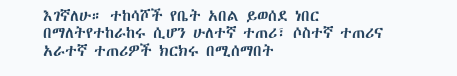እገኛለሁ። ተከሳሾች የቤት አበል ይወሰደ ነበር በማለትየተከራከሩ ሲሆን ሁለተኛ ተጠሪ፣ ሶስተኛ ተጠሪና አራተኛ ተጠሪዎች ክርክሩ በሚሰማበት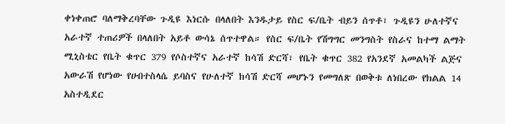ቀነቀጠሮ ባለማቅረባቸው ጉዲዩ እነርሱ በላለበት እንዱታይ የስር ፍ/ቤት ብይን ሰጥቶ፣ ጉዲዩን ሁለተኛና አራተኛ ተጠሪዎች በላለበት አይቶ ውሳኔ ሰጥተዋል። የስር ፍ/ቤት የሽግግር መንግስት የስራና ከተማ ልማት ሚኒስቴር የቤት ቁጥር 379 የሶስተኛና አራተኛ ከሳሽ ድርሻ፣ የቤት ቁጥር 382 የአንደኛ አመልካች ልጅና አውራሽ የሆነው የሀብተስላሴ ይባስና የሁለተኛ ከሳሽ ድርሻ መሆኑን የመግለጽ በወቅቱ ለነበረው የክልል 14 አስተዲደር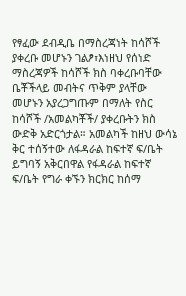የፃፈው ደብዲቤ በማስረጃነት ከሳሾች ያቀረቡ መሆኑን ገልፆ፣እነዘህ የሰነድ ማስረጃዎች ከሳሾች ክስ ባቀረቡባቸው ቤቾችላይ መብትና ጥቅም ያላቸው መሆኑን አያረጋግጡም በማለት የስር ከሳሾች /አመልካቾች/ ያቀረቡትን ክስ ውድቅ አድርጎታል። አመልካች ከዘህ ውሳኔ ቅር ተሰኝተው ለፋዳራል ከፍተኛ ፍ/ቤት ይግባኝ አቅርበዋል የፋዳራል ከፍተኛ ፍ/ቤት የግራ ቀኙን ክርክር ከሰማ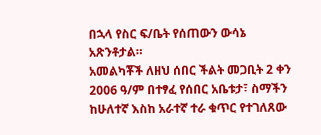በኋላ የስር ፍ/ቤት የሰጠውን ውሳኔ አጽንቶታል።
አመልካቾች ለዘህ ሰበር ችልት መጋቢት 2 ቀን 2006 ዓ/ም በተፃፈ የሰበር አቤቱታ፣ ስማችን ከሁለተኛ እስከ አራተኛ ተራ ቁጥር የተገለጸው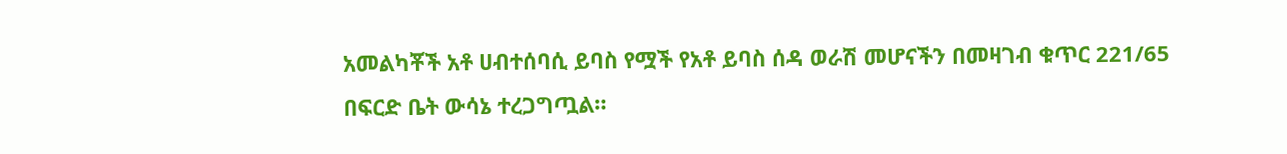አመልካቾች አቶ ሀብተሰባሲ ይባስ የሟች የአቶ ይባስ ሰዳ ወራሽ መሆናችን በመዛገብ ቁጥር 221/65 በፍርድ ቤት ውሳኔ ተረጋግጧል።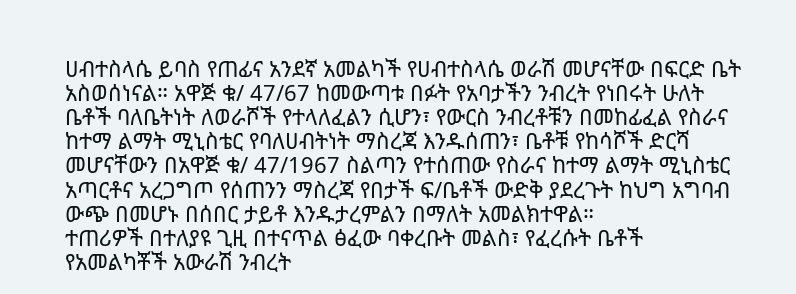ሀብተስላሴ ይባስ የጠፊና አንደኛ አመልካች የሀብተስላሴ ወራሽ መሆናቸው በፍርድ ቤት አስወሰነናል። አዋጅ ቁ/ 47/67 ከመውጣቱ በፉት የአባታችን ንብረት የነበሩት ሁለት ቤቶች ባለቤትነት ለወራሾች የተላለፈልን ሲሆን፣ የውርስ ንብረቶቹን በመከፊፈል የስራና ከተማ ልማት ሚኒስቴር የባለሀብትነት ማስረጃ እንዱሰጠን፣ ቤቶቹ የከሳሾች ድርሻ መሆናቸውን በአዋጅ ቁ/ 47/1967 ስልጣን የተሰጠው የስራና ከተማ ልማት ሚኒስቴር አጣርቶና አረጋግጦ የሰጠንን ማስረጃ የበታች ፍ/ቤቶች ውድቅ ያደረጉት ከህግ አግባብ ውጭ በመሆኑ በሰበር ታይቶ እንዱታረምልን በማለት አመልክተዋል።
ተጠሪዎች በተለያዩ ጊዚ በተናጥል ፅፈው ባቀረቡት መልስ፣ የፈረሱት ቤቶች የአመልካቾች አውራሽ ንብረት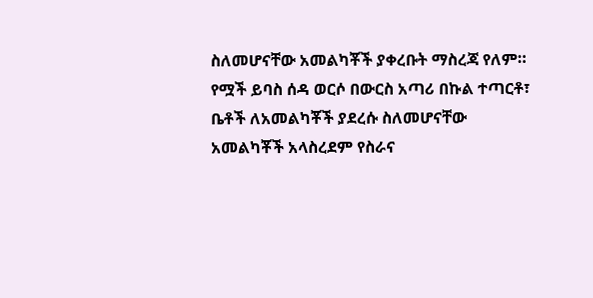ስለመሆናቸው አመልካቾች ያቀረቡት ማስረጃ የለም። የሟች ይባስ ሰዳ ወርሶ በውርስ አጣሪ በኩል ተጣርቶ፣ ቤቶች ለአመልካቾች ያደረሱ ስለመሆናቸው አመልካቾች አላስረደም የስራና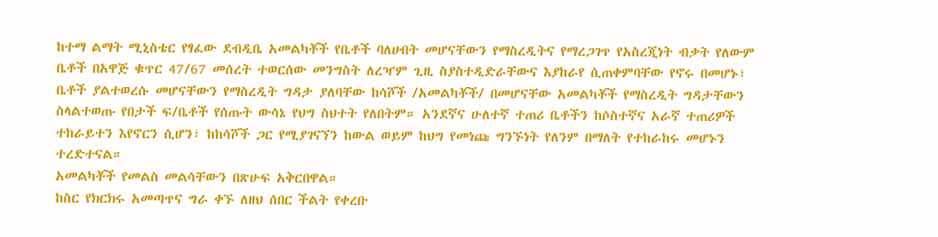ከተማ ልማት ሚኒስቴር የፃፈው ደብዲቤ አመልካቾች የቤቶች ባለሀብት መሆናቸውን የማስረዲትና የማረጋገጥ የአስረጂነት ብቃት የለውም ቤቶች በአዋጅ ቁጥር 47/67 መሰረት ተወርሰው መንግስት ለረዣም ጊዚ ስያስተዲድራቸውና እያከራየ ሲጠቀምባቸው የኖሩ በመሆኑ፣ ቤቶች ያልተወረሱ መሆናቸውን የማስረዲት ግዳታ ያለባቸው ከሳሾች /አመልካቾች/ በመሆናቸው አመልካቾች የማስረዲት ግዳታቸውን ስላልተወጡ የበታች ፍ/ቤቶች የሰጡት ውሳኔ የህግ ስህተት የለበትም። አንደኛና ሁለተኛ ተጠሪ ቤቶችን ከሶስተኛና አራኛ ተጠሪዎች ተከራይተን እየኖርን ሲሆን፣ ከከሳሾች ጋር የሚያገናኘን ከውል ወይም ከህግ የመነጩ ግንኙነት የለንም በማለት የተከራከሩ መሆኑን ተረድተናል።
አመልካቾች የመልስ መልሳቸውን በጽሁፍ አቅርበዋል።
ከስር የክርክሩ አመጣጥና ግራ ቀኙ ለዘህ ሰበር ችልት የቀረቡ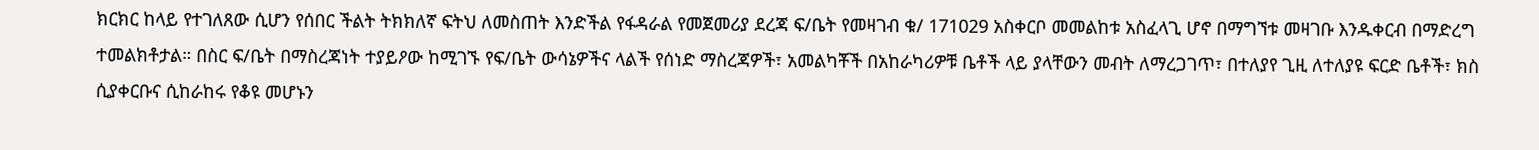ክርክር ከላይ የተገለጸው ሲሆን የሰበር ችልት ትክክለኛ ፍትህ ለመስጠት እንድችል የፋዳራል የመጀመሪያ ደረጃ ፍ/ቤት የመዛገብ ቁ/ 171029 አስቀርቦ መመልከቱ አስፈላጊ ሆኖ በማግኘቱ መዛገቡ እንዱቀርብ በማድረግ ተመልክቶታል። በስር ፍ/ቤት በማስረጃነት ተያይዖው ከሚገኙ የፍ/ቤት ውሳኔዎችና ላልች የሰነድ ማስረጃዎች፣ አመልካቾች በአከራካሪዎቹ ቤቶች ላይ ያላቸውን መብት ለማረጋገጥ፣ በተለያየ ጊዚ ለተለያዩ ፍርድ ቤቶች፣ ክስ ሲያቀርቡና ሲከራከሩ የቆዩ መሆኑን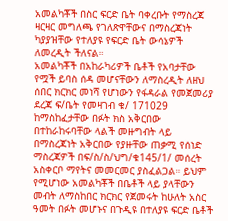አመልካቾች በስር ፍርድ ቤት ባቀረቡት የማስረጃ ዛርዛር መግለጫ የገለጽዋቸውና በማስረጃነት ካያያዝቸው የተለያዩ የፍርድ ቤት ውሳኔዎች ለመረዲት ችለናል።
አመልካቾች በአከራካሪዎች ቤቶች የአባታቸው የሟች ይባስ ሰዳ መሆናቸውን ለማስረዲት ለዘህ ሰበር ክርክር መነሻ የሆነውን የፋዳራል የመጀመሪያ ደረጃ ፍ/ቤት የመዛገብ ቁ/ 171029 ከማስከፈታቸው በፉት ክስ አቅርበው በተከራከሩባቸው ላልች መዙግብት ላይ በማስረጃነት አቅርበው የያዙቸው ጠቃሚ የሰነድ ማስረጃዎች በፍ/ስ/ስ/ህግ/ቁ145/1/ መሰረት አስቀርቦ ማየትና መመርመር ያስፈልጋል። ይህም የሚሆነው አመልካቾች በቤቶች ላይ ያላቸውን መብት ለማስከበር ክርክር የጀመሩት ከሁለት አስር ዓመት በፉት መሆኑና በጉዲዩ በተለያዩ ፍርድ ቤቶች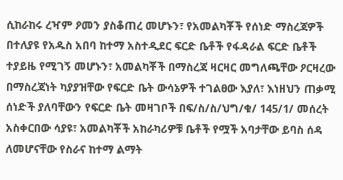ሲከራከሩ ረዣም ዖመን ያስቆጠረ መሆኑን፣ የአመልካቾች የሰነድ ማስረጃዎች በተለያዩ የአዱስ አበባ ከተማ አስተዲደር ፍርድ ቤቶች የፋዳራል ፍርድ ቤቶች ተያይዜ የሚገኝ መሆኑን፣ አመልካቾች በማስረጃ ዛርዛር መግለጫቸው ዖርዛረው በማስረጃነት ካያያዝቸው የፍርድ ቤት ውሳኔዎች ተገልፀው እያለ፣ እነዘህን ጠቃሚ ሰነድች ያለባቸውን የፍርድ ቤት መዛገቦች በፍ/ስ/ስ/ህግ/ቁ/ 145/1/ መሰረት አስቀርበው ሳያዩ፣ አመልካቾች አከራካሪዎቹ ቤቶች የሟች አባታቸው ይባስ ሰዳ ለመሆናቸው የስራና ከተማ ልማት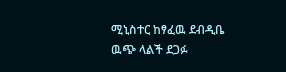ሚኒስተር ከፃፈዉ ደብዲቤ ዉጭ ላልች ደጋፉ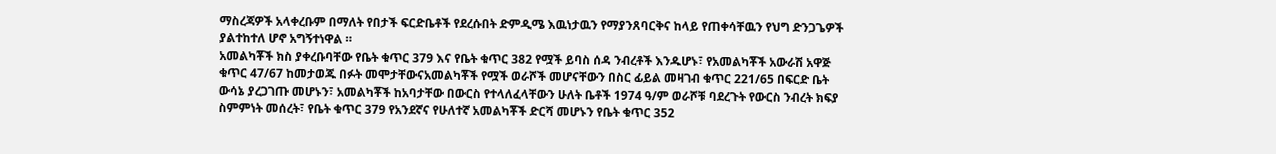ማስረጃዎች አላቀረቡም በማለት የበታች ፍርድቤቶች የደረሱበት ድምዲሜ እዉነታዉን የማያንጸባርቅና ከላይ የጠቀሳቸዉን የህግ ድንጋጌዎች ያልተከተለ ሆኖ አግኝተነዋል ።
አመልካቾች ክስ ያቀረቡባቸው የቤት ቁጥር 379 እና የቤት ቁጥር 382 የሟች ይባስ ሰዳ ንብረቶች እንዱሆኑ፣ የአመልካቾች አውራሽ አዋጅ ቁጥር 47/67 ከመታወጁ በፉት መሞታቸውናአመልካቾች የሟች ወራሾች መሆናቸውን በስር ፊይል መዛገብ ቁጥር 221/65 በፍርድ ቤት ውሳኔ ያረጋገጡ መሆኑን፣ አመልካቾች ከአባታቸው በውርስ የተላለፈላቸውን ሁለት ቤቶች 1974 ዓ/ም ወራሾቹ ባደረጉት የውርስ ንብረት ክፍያ ስምምነት መሰረት፣ የቤት ቁጥር 379 የአንደኛና የሁለተኛ አመልካቾች ድርሻ መሆኑን የቤት ቁጥር 352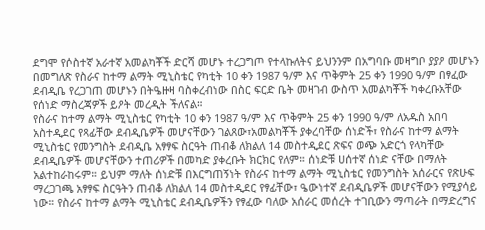ደግሞ የሶስተኛ አራተኛ አመልካቾች ድርሻ መሆኑ ተረጋግጦ የተላኩለትና ይህንንም በአግባቡ መዛግቦ ያያዖ መሆኑን በመግለጽ የስራና ከተማ ልማት ሚኒስቴር የካቲት 10 ቀን 1987 ዓ/ም እና ጥቅምት 25 ቀን 1990 ዓ/ም በፃፈው ደብዲቤ የረጋገጠ መሆኑን በትዔዙዛ ባስቀረብነው በስር ፍርድ ቤት መዛገብ ውስጥ አመልካቾች ካቀረቡአቸው የሰነድ ማስረጃዎች ይዖት መረዲት ችለናል።
የስራና ከተማ ልማት ሚኒስቴር የካቲት 10 ቀን 1987 ዓ/ም እና ጥቅምት 25 ቀን 1990 ዓ/ም ለአዱስ አበባ አስተዲደር የጻፊቸው ደብዲቤዎች መሆናቸውን ገልጸው፣አመልካቾች ያቀረባቸው ሰነድች፣ የስራና ከተማ ልማት ሚኒስቴር የመንግስት ደብዲቤ አፃፃፍ ስርዓት ጠብቆ ለክልለ 14 መስተዲደር ጽፍና ወጭ አድርጎ የላካቸው ደብዲቤዎች መሆናቸውን ተጠሪዎች በመካድ ያቀረቡት ክርክር የለም። ሰነድቹ ሀሰተኛ ሰነድ ናቸው በማለት አልተከራከሩም። ይህም ማለት ሰነድቹ በእርግጠኝነት የስራና ከተማ ልማት ሚኒስቴር የመንግስት አሰራርና የጽሁፍ ማረጋገጫ አፃፃፍ ስርዓትን ጠብቆ ለክልለ 14 መስተዲደር የፃፊቸው፣ ዔውነተኛ ደብዲቤዎች መሆናቸውን የሚያሳይ ነው። የስራና ከተማ ልማት ሚኒስቴር ደብዲቤዎችን የፃፈው ባለው አሰራር መሰረት ተገቢውን ማጣራት በማድረግና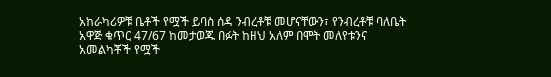አከራካሪዎቹ ቤቶች የሟች ይባስ ሰዳ ንብረቶቹ መሆናቸውን፣ የንብረቶቹ ባለቤት አዋጅ ቁጥር 47/67 ከመታወጁ በፉት ከዘህ አለም በሞት መለየቱንና አመልካቾች የሟች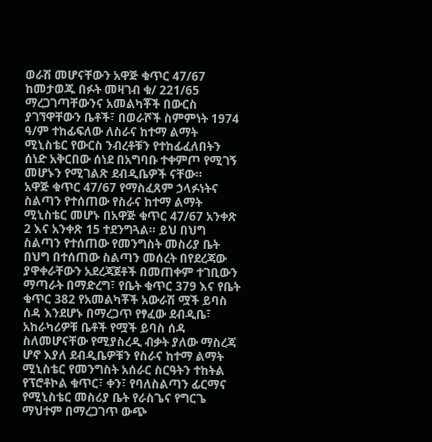ወራሽ መሆናቸውን አዋጅ ቁጥር 47/67 ከመታወጁ በፉት መዛገብ ቁ/ 221/65 ማረጋገጣቸውንና አመልካቾች በውርስ ያገኘዋቸውን ቤቶች፣ በወራሾች ስምምነት 1974 ዓ/ም ተከፊፍለው ለስራና ከተማ ልማት ሚኒስቴር የውርስ ንብረቶቹን የተከፊፈለበትን ሰነድ አቅርበው ሰነደ በአግባቡ ተቀምጦ የሚገኝ መሆኑን የሚገልጽ ደብዲቤዎች ናቸው።
አዋጅ ቁጥር 47/67 የማስፈጸም ኃላፉነትና ስልጣን የተሰጠው የስራና ከተማ ልማት ሚኒስቴር መሆኑ በአዋጅ ቁጥር 47/67 አንቀጽ 2 እና አንቀጽ 15 ተደንግጓል። ይህ በህግ ስልጣን የተሰጠው የመንግስት መስሪያ ቤት በህግ በተሰጠው ስልጣን መሰረት በየደረጃው ያዋቀራቸውን አደረጃጀቶች በመጠቀም ተገቢውን ማጣራት በማድረግ፣ የቤት ቁጥር 379 እና የቤት ቁጥር 382 የአመልካቾች አውራሽ ሟች ይባስ ሰዳ እንደሆኑ በማረጋጥ የፃፈው ደብዲቤ፣ አከራካሪዎቹ ቤቶች የሟች ይባስ ሰዳ ስለመሆናቸው የሚያስረዲ ብቃት ያለው ማስረጃ ሆኖ እያለ ደብዲቤዎቹን የስራና ከተማ ልማት ሚኒስቴር የመንግስት አሰራር ስርዓትን ተከትል የፕሮቶኮል ቁጥር፣ ቀን፣ የባለስልጣን ፊርማና የሚኒስቴር መስሪያ ቤት የራስጌና የግርጌ ማህተም በማረጋገጥ ውጭ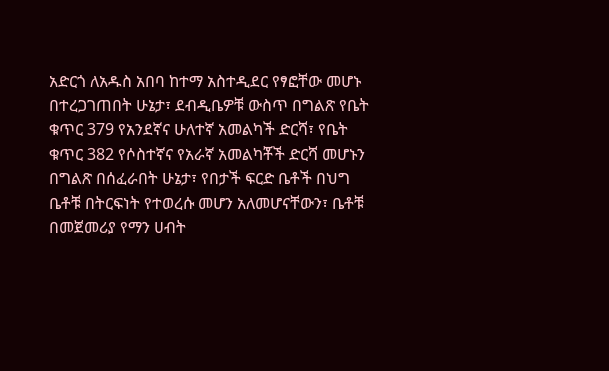አድርጎ ለአዱስ አበባ ከተማ አስተዲደር የፃፎቸው መሆኑ በተረጋገጠበት ሁኔታ፣ ደብዲቤዎቹ ውስጥ በግልጽ የቤት ቁጥር 379 የአንደኛና ሁለተኛ አመልካች ድርሻ፣ የቤት ቁጥር 382 የሶስተኛና የአራኛ አመልካቾች ድርሻ መሆኑን በግልጽ በሰፈራበት ሁኔታ፣ የበታች ፍርድ ቤቶች በህግ ቤቶቹ በትርፍነት የተወረሱ መሆን አለመሆናቸውን፣ ቤቶቹ በመጀመሪያ የማን ሀብት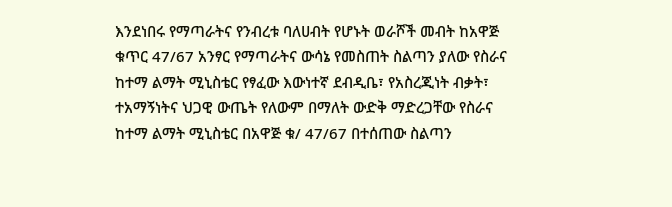እንደነበሩ የማጣራትና የንብረቱ ባለሀብት የሆኑት ወራሾች መብት ከአዋጅ ቁጥር 47/67 አንፃር የማጣራትና ውሳኔ የመስጠት ስልጣን ያለው የስራና ከተማ ልማት ሚኒስቴር የፃፈው እውነተኛ ደብዲቤ፣ የአስረጂነት ብቃት፣ ተአማኝነትና ህጋዊ ውጤት የለውም በማለት ውድቅ ማድረጋቸው የስራና ከተማ ልማት ሚኒስቴር በአዋጅ ቁ/ 47/67 በተሰጠው ስልጣን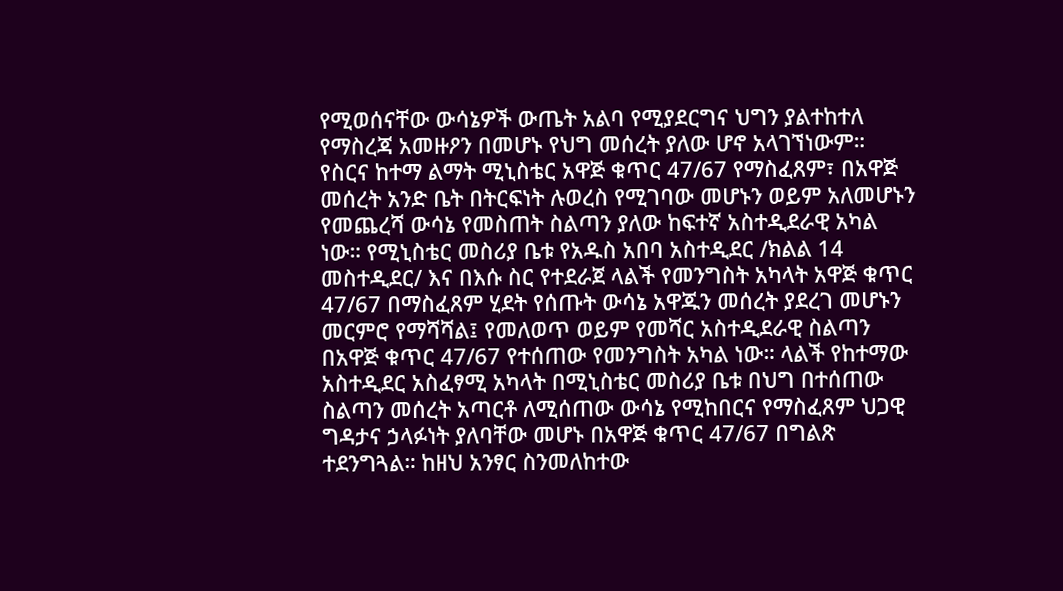የሚወሰናቸው ውሳኔዎች ውጤት አልባ የሚያደርግና ህግን ያልተከተለ የማስረጃ አመዙዖን በመሆኑ የህግ መሰረት ያለው ሆኖ አላገኘነውም።
የስርና ከተማ ልማት ሚኒስቴር አዋጅ ቁጥር 47/67 የማስፈጸም፣ በአዋጅ መሰረት አንድ ቤት በትርፍነት ሉወረስ የሚገባው መሆኑን ወይም አለመሆኑን የመጨረሻ ውሳኔ የመስጠት ስልጣን ያለው ከፍተኛ አስተዲደራዊ አካል ነው። የሚኒስቴር መስሪያ ቤቱ የአዱስ አበባ አስተዲደር /ክልል 14 መስተዲደር/ እና በእሱ ስር የተደራጀ ላልች የመንግስት አካላት አዋጅ ቁጥር 47/67 በማስፈጸም ሂደት የሰጡት ውሳኔ አዋጁን መሰረት ያደረገ መሆኑን መርምሮ የማሻሻል፤ የመለወጥ ወይም የመሻር አስተዲደራዊ ስልጣን በአዋጅ ቁጥር 47/67 የተሰጠው የመንግስት አካል ነው። ላልች የከተማው አስተዲደር አስፈፃሚ አካላት በሚኒስቴር መስሪያ ቤቱ በህግ በተሰጠው ስልጣን መሰረት አጣርቶ ለሚሰጠው ውሳኔ የሚከበርና የማስፈጸም ህጋዊ ግዳታና ኃላፉነት ያለባቸው መሆኑ በአዋጅ ቁጥር 47/67 በግልጽ ተደንግጓል። ከዘህ አንፃር ስንመለከተው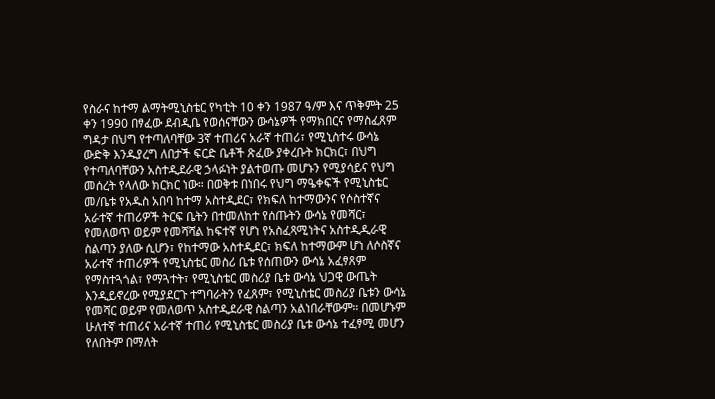የስራና ከተማ ልማትሚኒስቴር የካቲት 10 ቀን 1987 ዓ/ም እና ጥቅምት 25 ቀን 1990 በፃፈው ደብዲቤ የወሰናቸውን ውሳኔዎች የማክበርና የማስፈጸም ግዳታ በህግ የተጣለባቸው 3ኛ ተጠሪና አራኛ ተጠሪ፣ የሚኒስተሩ ውሳኔ ውድቅ እንዱያረግ ለበታች ፍርድ ቤቶች ጽፈው ያቀረቡት ክርክር፣ በህግ የተጣለባቸውን አስተዲደራዊ ኃላፉነት ያልተወጡ መሆኑን የሚያሳይና የህግ መሰረት የላለው ክርክር ነው። በወቅቱ በነበሩ የህግ ማዔቀፍች የሚኒስቴር መ/ቤቱ የአዱስ አበባ ከተማ አስተዲደር፣ የክፍለ ከተማውንና የሶስተኛና አራተኛ ተጠሪዎች ትርፍ ቤትን በተመለከተ የሰጡትን ውሳኔ የመሻር፣ የመለወጥ ወይም የመሻሻል ከፍተኛ የሆነ የአስፈጻሚነትና አስተዲዲራዊ ስልጣን ያለው ሲሆን፣ የከተማው አስተዲደር፣ ክፍለ ከተማውም ሆነ ለሶስኛና አራተኛ ተጠሪዎች የሚኒስቴር መስሪ ቤቱ የሰጠውን ውሳኔ አፈፃጸም የማስተጓጎል፣ የማጓተት፣ የሚኒስቴር መስሪያ ቤቱ ውሳኔ ህጋዊ ውጤት እንዲይኖረው የሚያደርጉ ተግባራትን የፈጸም፣ የሚኒስቴር መስሪያ ቤቱን ውሳኔ የመሻር ወይም የመለወጥ አስተዲደራዊ ስልጣን አልነበራቸውም። በመሆኑም ሁለተኛ ተጠሪና አራተኛ ተጠሪ የሚኒስቴር መስሪያ ቤቱ ውሳኔ ተፈፃሚ መሆን የለበትም በማለት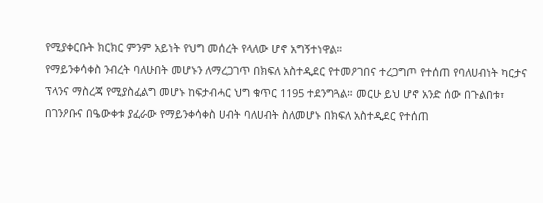የሚያቀርቡት ክርክር ምንም አይነት የህግ መሰረት የላለው ሆኖ አግኝተነዋል።
የማይንቀሳቀስ ንብረት ባለሁበት መሆኑን ለማረጋገጥ በክፍለ አስተዲደር የተመዖገበና ተረጋግጦ የተሰጠ የባለሀብነት ካርታና ፕላንና ማስረጃ የሚያስፈልግ መሆኑ ከፍታብሓር ህግ ቁጥር 1195 ተደንግጓል። መርሁ ይህ ሆኖ አንድ ሰው በጉልበቱ፣ በገንዖቡና በዔውቀቱ ያፈራው የማይንቀሳቀስ ሀብት ባለሀብት ስለመሆኑ በክፍለ አስተዲደር የተሰጠ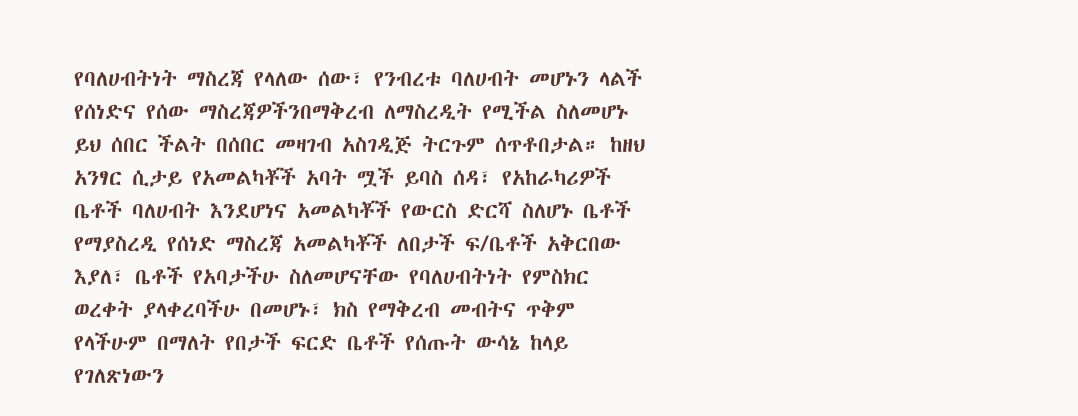የባለሀብትነት ማስረጃ የላለው ሰው፣ የንብረቱ ባለሀብት መሆኑን ላልች የሰነድና የሰው ማስረጃዎችንበማቅረብ ለማስረዲት የሚችል ስለመሆኑ ይህ ሰበር ችልት በሰበር መዛገብ አስገዲጅ ትርጉም ሰጥቶበታል። ከዘህ አንፃር ሲታይ የአመልካቾች አባት ሟች ይባስ ሰዳ፣ የአከራካሪዎች ቤቶች ባለሀብት እንደሆነና አመልካቾች የውርስ ድርሻ ስለሆኑ ቤቶች የማያስረዲ የሰነድ ማስረጃ አመልካቾች ለበታች ፍ/ቤቶች አቅርበው እያለ፣ ቤቶች የአባታችሁ ስለመሆናቸው የባለሀብትነት የምስክር ወረቀት ያላቀረባችሁ በመሆኑ፣ ክስ የማቅረብ መብትና ጥቅም የላችሁም በማለት የበታች ፍርድ ቤቶች የሰጡት ውሳኔ ከላይ የገለጽነውን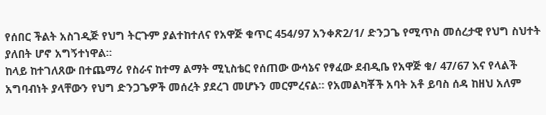የሰበር ችልት አስገዲጅ የህግ ትርጉም ያልተከተለና የአዋጅ ቁጥር 454/97 አንቀጽ2/1/ ድንጋጌ የሚጥስ መሰረታዊ የህግ ስህተት ያለበት ሆኖ አግኝተነዋል።
ከላይ ከተገለጸው በተጨማሪ የስራና ከተማ ልማት ሚኒስቴር የሰጠው ውሳኔና የፃፈው ደብዲቤ የአዋጅ ቁ/ 47/67 እና የላልች አግባብነት ያላቸውን የህግ ድንጋጌዎች መሰረት ያደረገ መሆኑን መርምረናል። የአመልካቾች አባት አቶ ይባስ ሰዳ ከዘህ አለም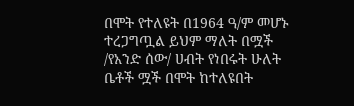በሞት የተለዩት በ1964 ዓ/ም መሆኑ ተረጋግጧል ይህም ማለት በሟች /የአንድ ሰው/ ሀብት የነበሩት ሁለት ቤቶች ሟች በሞት ከተለዩበት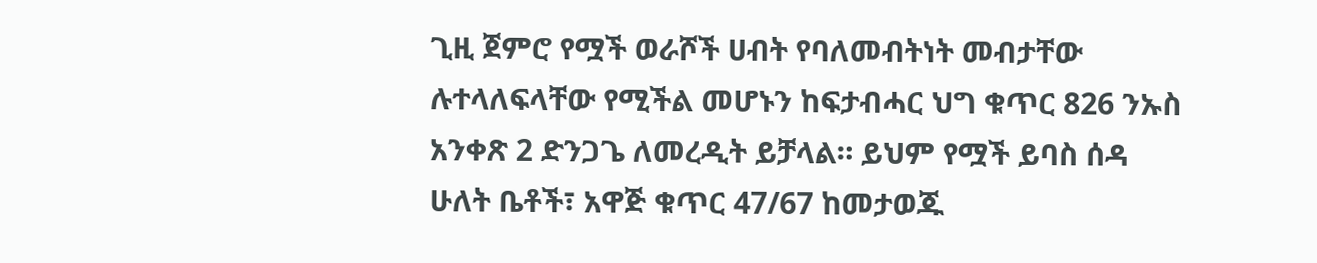ጊዚ ጀምሮ የሟች ወራሾች ሀብት የባለመብትነት መብታቸው ሉተላለፍላቸው የሚችል መሆኑን ከፍታብሓር ህግ ቁጥር 826 ንኡስ አንቀጽ 2 ድንጋጌ ለመረዲት ይቻላል። ይህም የሟች ይባስ ሰዳ ሁለት ቤቶች፣ አዋጅ ቁጥር 47/67 ከመታወጁ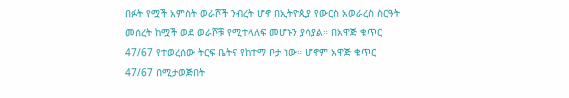በፉት የሟች አምስት ወራሾች ንብረት ሆኖ በኢትዮጲያ የውርስ አወራረስ ስርዓት መሰረት ከሟች ወደ ወራሾቹ የሚተላለፍ መሆኑን ያሳያል። በአዋጅ ቁጥር 47/67 የተወረሰው ትርፍ ቤትና የከተማ ቦታ ነው። ሆኖም አዋጅ ቁጥር 47/67 በሚታወጅበት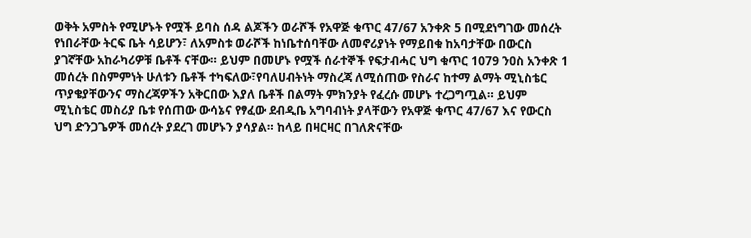ወቅት አምስት የሚሆኑት የሟች ይባስ ሰዳ ልጆችን ወራሾች የአዋጅ ቁጥር 47/67 አንቀጽ 5 በሚደነግገው መሰረት የነበራቸው ትርፍ ቤት ሳይሆን፣ ለአምስቱ ወራሾች ከነቤተሰባቸው ለመኖሪያነት የማይበቁ ከአባታቸው በውርስ ያገኛቸው አከራካሪዎቹ ቤቶች ናቸው። ይህም በመሆኑ የሟች ሰራተኞች የፍታብሓር ህግ ቁጥር 1079 ንዐስ አንቀጽ 1 መሰረት በስምምነት ሁለቱን ቤቶች ተካፍለው፣የባለሀብትነት ማስረጃ ለሚሰጠው የስራና ከተማ ልማት ሚኒስቴር ጥያቄያቸውንና ማስረጃዎችን አቅርበው እያለ ቤቶች በልማት ምክንያት የፈረሱ መሆኑ ተረጋግጧል። ይህም ሚኒስቴር መስሪያ ቤቱ የሰጠው ውሳኔና የፃፈው ደብዲቤ አግባብነት ያላቸውን የአዋጅ ቁጥር 47/67 እና የውርስ ህግ ድንጋጌዎች መሰረት ያደረገ መሆኑን ያሳያል። ከላይ በዛርዛር በገለጽናቸው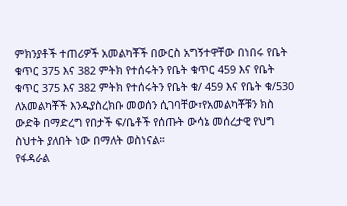ምክንያቶች ተጠሪዎች አመልካቾች በውርስ አግኝተዋቸው በነበሩ የቤት ቁጥር 375 እና 382 ምትክ የተሰሩትን የቤት ቁጥር 459 እና የቤት ቁጥር 375 እና 382 ምትክ የተሰሩትን የቤት ቁ/ 459 እና የቤት ቁ/530 ለአመልካቾች እንዱያስረክቡ መወሰን ሲገባቸው፣የአመልካቾቹን ክስ ውድቅ በማድረግ የበታች ፍ/ቤቶች የሰጡት ውሳኔ መሰረታዊ የህግ ስህተት ያለበት ነው በማለት ወስነናል።
የፋዳራል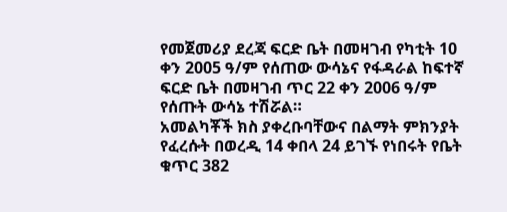የመጀመሪያ ደረጃ ፍርድ ቤት በመዛገብ የካቲት 10 ቀን 2005 ዓ/ም የሰጠው ውሳኔና የፋዳራል ከፍተኛ ፍርድ ቤት በመዛገብ ጥር 22 ቀን 2006 ዓ/ም የሰጡት ውሳኔ ተሽሯል።
አመልካቾች ክስ ያቀረቡባቸውና በልማት ምክንያት የፈረሱት በወረዲ 14 ቀበላ 24 ይገኙ የነበሩት የቤት ቁጥር 382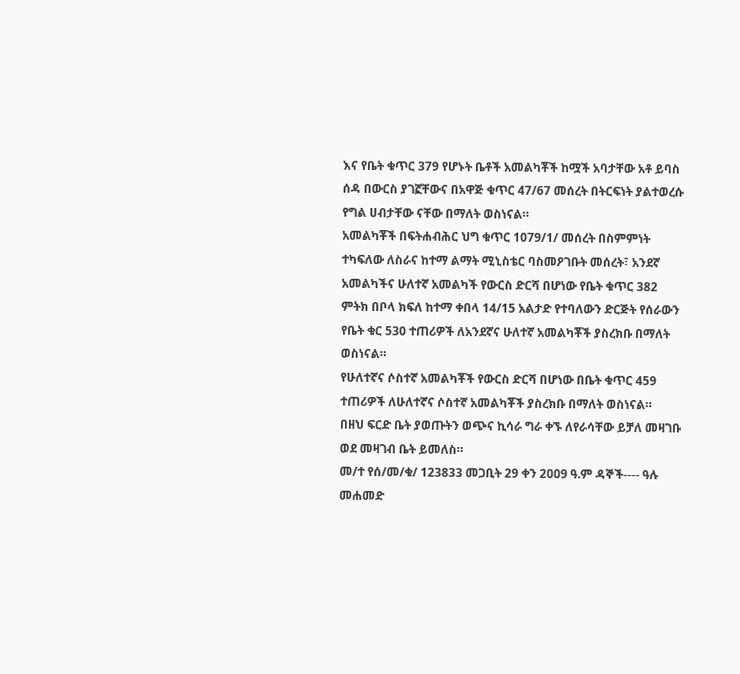እና የቤት ቁጥር 379 የሆኑት ቤቶች አመልካቾች ከሟች አባታቸው አቶ ይባስ ሰዳ በውርስ ያገኟቸውና በአዋጅ ቁጥር 47/67 መሰረት በትርፍነት ያልተወረሱ የግል ሀብታቸው ናቸው በማለት ወስነናል።
አመልካቾች በፍትሐብሕር ህግ ቁጥር 1079/1/ መሰረት በስምምነት ተካፍለው ለስራና ከተማ ልማት ሚኒስቴር ባስመዖገቡት መሰረት፣ አንደኛ አመልካችና ሁለተኛ አመልካች የውርስ ድርሻ በሆነው የቤት ቁጥር 382 ምትክ በቦላ ክፍለ ከተማ ቀበላ 14/15 አልታድ የተባለውን ድርጅት የሰራውን የቤት ቁር 530 ተጠሪዎች ለአንደኛና ሁለተኛ አመልካቾች ያስረክቡ በማለት ወስነናል።
የሁለተኛና ሶስተኛ አመልካቾች የውርስ ድርሻ በሆነው በቤት ቁጥር 459 ተጠሪዎች ለሁለተኛና ሶስተኛ አመልካቾች ያስረክቡ በማለት ወስነናል።
በዘህ ፍርድ ቤት ያወጡትን ወጭና ኪሳራ ግራ ቀኙ ለየራሳቸው ይቻለ መዛገቡ ወደ መዛገብ ቤት ይመለስ።
መ/ተ የሰ/መ/ቁ/ 123833 መጋቢት 29 ቀን 2ዐዐ9 ዓ.ም ዳኞች---- ዓሉ መሐመድ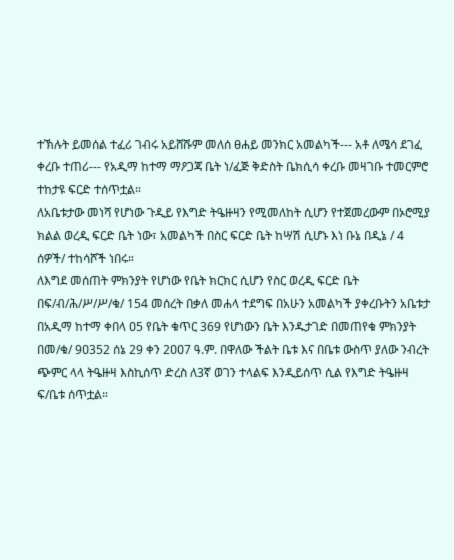ተኽሉት ይመሰል ተፈሪ ገብሩ አይሸሹም መለሰ ፀሐይ መንክር አመልካች--- አቶ ለሜሳ ደገፈ ቀረቡ ተጠሪ--- የአዲማ ከተማ ማዖጋጃ ቤት ነ/ፈጅ ቅድስት ቤክሲሳ ቀረቡ መዛገቡ ተመርምሮ ተከታዩ ፍርድ ተሰጥቷል።
ለአቤቱታው መነሻ የሆነው ጉዲይ የእግድ ትዔዙዛን የሚመለከት ሲሆን የተጀመረውም በኦሮሚያ ክልል ወረዲ ፍርድ ቤት ነው፣ አመልካች በስር ፍርድ ቤት ከሣሽ ሲሆኑ እነ ቡኔ በዲኔ / 4 ሰዎች/ ተከሳሾች ነበሩ።
ለእግደ መሰጠት ምክንያት የሆነው የቤት ክርክር ሲሆን የስር ወረዲ ፍርድ ቤት በፍ/ብ/ሕ/ሥ/ሥ/ቁ/ 154 መሰረት በቃለ መሐላ ተደግፍ በአሁን አመልካች ያቀረቡትን አቤቱታ በአዲማ ከተማ ቀበላ ዐ5 የቤት ቁጥር 369 የሆነውን ቤት እንዱታገድ በመጠየቁ ምክንያት በመ/ቁ/ 9ዐ352 ሰኔ 29 ቀን 2ዐዐ7 ዓ.ም. በዋለው ችልት ቤቱ እና በቤቱ ውስጥ ያለው ንብረት ጭምር ላላ ትዔዙዛ እስኪሰጥ ድረስ ለ3ኛ ወገን ተላልፍ እንዲይሰጥ ሲል የእግድ ትዔዙዛ ፍ/ቤቱ ሰጥቷል።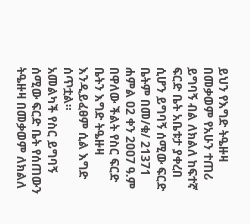ይህን የእግድ ትዔዙዛ በመቃወም የአሁን ተጠሪ ይግባኝ ብል ለክልለ ከፍተኛ ፍርድ ቤት አቤቱታ ያቀረበ ሲሆን ይግባኝ ሰሚው ፍርድ ቤትም በመ/ቁ/ 21371 ሐምል ዐ2 ቀን 2ዐዐ7 ዓ.ም በዋለው ችልት የስር ፍርድ ቤትን እግድ ትዔዙዛ እንዲይፈፀም ሲል እግድ ሰጥቷል።
አመልካች የስር ይግባኝ ሰሚው ፍርድ ቤት የሰጠውን ትዔዙዛ በመቃወም ለክልለ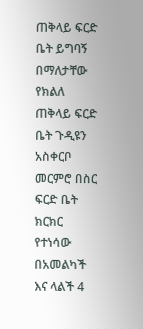ጠቅላይ ፍርድ ቤት ይግባኝ በማለታቸው የክልለ ጠቅላይ ፍርድ ቤት ጉዲዩን አስቀርቦ መርምሮ በስር ፍርድ ቤት ክርክር የተነሳው በአመልካች እና ላልች 4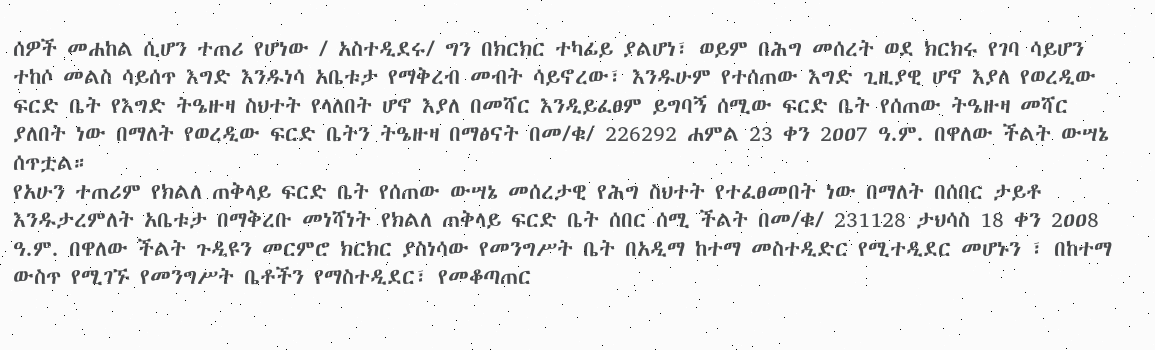ሰዎች መሐከል ሲሆን ተጠሪ የሆነው / አስተዲደሩ/ ግን በክርክር ተካፊይ ያልሆነ፣ ወይም በሕግ መሰረት ወደ ክርክሩ የገባ ሳይሆን ተከሶ መልስ ሳይሰጥ እግድ እንዱነሳ አቤቱታ የማቅረብ መብት ሳይኖረው፣ እንዱሁም የተሰጠው እግድ ጊዚያዊ ሆኖ እያለ የወረዲው ፍርድ ቤት የእግድ ትዔዙዛ ስህተት የላለበት ሆኖ እያለ በመሻር እንዲይፈፀም ይግባኝ ሰሚው ፍርድ ቤት የሰጠው ትዔዙዛ መሻር ያለበት ነው በማለት የወረዲው ፍርድ ቤትን ትዔዙዛ በማፅናት በመ/ቁ/ 226292 ሐምል 23 ቀን 2ዐዐ7 ዓ.ም. በዋለው ችልት ውሣኔ ሰጥቷል።
የአሁን ተጠሪም የክልለ ጠቅላይ ፍርድ ቤት የሰጠው ውሣኔ መሰረታዊ የሕግ ስህተት የተፈፀመበት ነው በማለት በሰበር ታይቶ እንዱታረምለት አቤቱታ በማቅረቡ መነሻነት የክልለ ጠቅላይ ፍርድ ቤት ሰበር ሰሚ ችልት በመ/ቁ/ 231128 ታህሳስ 18 ቀን 2ዐዐ8 ዓ.ም. በዋለው ችልት ጉዲዩን መርምሮ ክርክር ያስነሳው የመንግሥት ቤት በአዲማ ከተማ መስተዲድር የሚተዲደር መሆኑን ፣ በከተማ ውስጥ የሚገኙ የመንግሥት ቤቶችን የማስተዲደር፣ የመቆጣጠር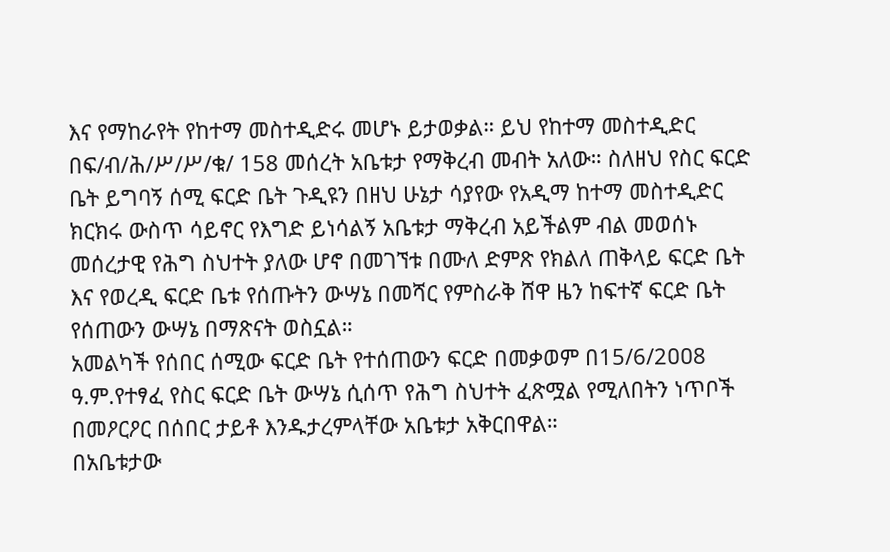እና የማከራየት የከተማ መስተዲድሩ መሆኑ ይታወቃል። ይህ የከተማ መስተዲድር በፍ/ብ/ሕ/ሥ/ሥ/ቁ/ 158 መሰረት አቤቱታ የማቅረብ መብት አለው። ስለዘህ የስር ፍርድ ቤት ይግባኝ ሰሚ ፍርድ ቤት ጉዲዩን በዘህ ሁኔታ ሳያየው የአዲማ ከተማ መስተዲድር ክርክሩ ውስጥ ሳይኖር የእግድ ይነሳልኝ አቤቱታ ማቅረብ አይችልም ብል መወሰኑ መሰረታዊ የሕግ ስህተት ያለው ሆኖ በመገኘቱ በሙለ ድምጽ የክልለ ጠቅላይ ፍርድ ቤት እና የወረዲ ፍርድ ቤቱ የሰጡትን ውሣኔ በመሻር የምስራቅ ሸዋ ዜን ከፍተኛ ፍርድ ቤት የሰጠውን ውሣኔ በማጽናት ወስኗል።
አመልካች የሰበር ሰሚው ፍርድ ቤት የተሰጠውን ፍርድ በመቃወም በ15/6/2ዐዐ8 ዓ.ም.የተፃፈ የስር ፍርድ ቤት ውሣኔ ሲሰጥ የሕግ ስህተት ፈጽሟል የሚለበትን ነጥቦች በመዖርዖር በሰበር ታይቶ እንዱታረምላቸው አቤቱታ አቅርበዋል።
በአቤቱታው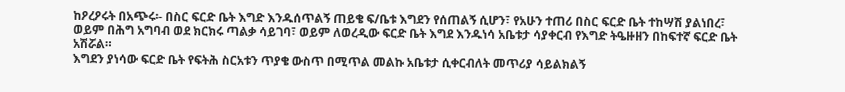ከዖረዖሩት በአጭሩ፡- በስር ፍርድ ቤት እግድ እንዱሰጥልኝ ጠይቄ ፍ/ቤቱ እግደን የሰጠልኝ ሲሆን፣ የአሁን ተጠሪ በስር ፍርድ ቤት ተከሣሽ ያልነበረ፣ ወይም በሕግ አግባብ ወደ ክርክሩ ጣልቃ ሳይገባ፣ ወይም ለወረዲው ፍርድ ቤት እግደ እንዱነሳ አቤቱታ ሳያቀርብ የእግድ ትዔዙዘን በከፍተኛ ፍርድ ቤት አሽሯል።
እግደን ያነሳው ፍርድ ቤት የፍትሕ ስርአቱን ጥያቄ ውስጥ በሚጥል መልኩ አቤቱታ ሲቀርብለት መጥሪያ ሳይልክልኝ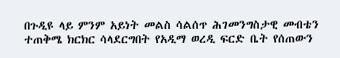በጉዲዩ ላይ ምንም አይነት መልስ ሳልሰጥ ሕገመንግስታዊ መብቴን ተጠቅሜ ክርክር ሳላደርግበት የአዲማ ወረዲ ፍርድ ቤት የሰጠውን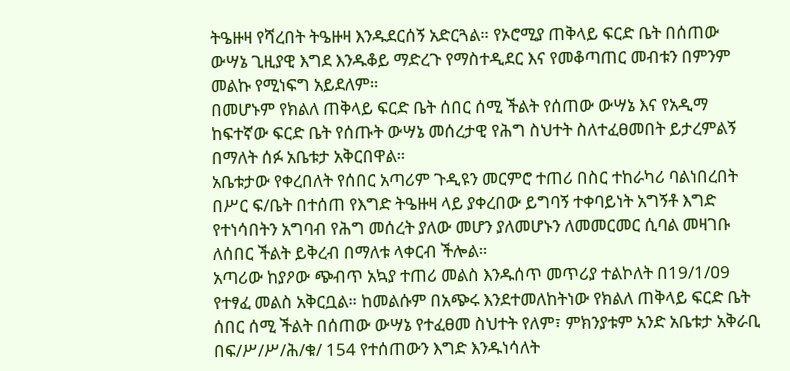ትዔዙዛ የሻረበት ትዔዙዛ እንዱደርሰኝ አድርጓል። የኦሮሚያ ጠቅላይ ፍርድ ቤት በሰጠው ውሣኔ ጊዚያዊ እግደ እንዱቆይ ማድረጉ የማስተዲደር እና የመቆጣጠር መብቱን በምንም መልኩ የሚነፍግ አይደለም።
በመሆኑም የክልለ ጠቅላይ ፍርድ ቤት ሰበር ሰሚ ችልት የሰጠው ውሣኔ እና የአዲማ ከፍተኛው ፍርድ ቤት የሰጡት ውሣኔ መሰረታዊ የሕግ ስህተት ስለተፈፀመበት ይታረምልኝ በማለት ሰፉ አቤቱታ አቅርበዋል።
አቤቱታው የቀረበለት የሰበር አጣሪም ጉዲዩን መርምሮ ተጠሪ በስር ተከራካሪ ባልነበረበት በሥር ፍ/ቤት በተሰጠ የእግድ ትዔዙዛ ላይ ያቀረበው ይግባኝ ተቀባይነት አግኝቶ እግድ የተነሳበትን አግባብ የሕግ መሰረት ያለው መሆን ያለመሆኑን ለመመርመር ሲባል መዛገቡ ለሰበር ችልት ይቅረብ በማለቱ ላቀርብ ችሎል።
አጣሪው ከያዖው ጭብጥ አኳያ ተጠሪ መልስ እንዱሰጥ መጥሪያ ተልኮለት በ19/1/ዐ9 የተፃፈ መልስ አቅርቧል። ከመልሱም በአጭሩ እንደተመለከትነው የክልለ ጠቅላይ ፍርድ ቤት ሰበር ሰሚ ችልት በሰጠው ውሣኔ የተፈፀመ ስህተት የለም፣ ምክንያቱም አንድ አቤቱታ አቅራቢ በፍ/ሥ/ሥ/ሕ/ቁ/ 154 የተሰጠውን እግድ እንዱነሳለት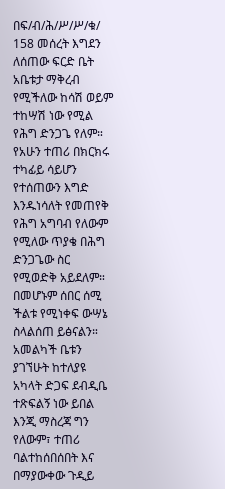በፍ/ብ/ሕ/ሥ/ሥ/ቁ/ 158 መሰረት እግደን ለሰጠው ፍርድ ቤት አቤቱታ ማቅረብ የሚችለው ከሳሽ ወይም ተከሣሽ ነው የሚል የሕግ ድንጋጌ የለም። የአሁን ተጠሪ በክርክሩ ተካፊይ ሳይሆን የተሰጠውን እግድ እንዱነሳለት የመጠየቅ የሕግ አግባብ የለውም የሚለው ጥያቄ በሕግ ድንጋጌው ስር የሚወድቅ አይደለም። በመሆኑም ሰበር ሰሚ ችልቱ የሚነቀፍ ውሣኔ ስላልሰጠ ይፅናልን። አመልካች ቤቱን ያገኘሁት ከተለያዩ አካላት ድጋፍ ደብዲቤ ተጽፍልኝ ነው ይበል እንጂ ማስረጃ ግን የለውም፣ ተጠሪ ባልተከሰበሰበት እና በማያውቀው ጉዲይ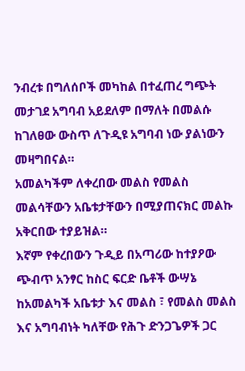ንብረቱ በግለሰቦች መካከል በተፈጠረ ግጭት መታገደ አግባብ አይደለም በማለት በመልሱ ከገለፀው ውስጥ ለጉዲዩ አግባብ ነው ያልነውን መዛግበናል።
አመልካችም ለቀረበው መልስ የመልስ መልሳቸውን አቤቱታቸውን በሚያጠናክር መልኩ አቅርበው ተያይዝል።
እኛም የቀረበውን ጉዲይ በአጣሪው ከተያዖው ጭብጥ አንፃር ከስር ፍርድ ቤቶች ውሣኔ ከአመልካች አቤቱታ እና መልስ ፣ የመልስ መልስ እና አግባብነት ካለቸው የሕጉ ድንጋጌዎች ጋር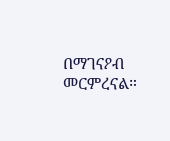በማገናዖብ መርምረናል።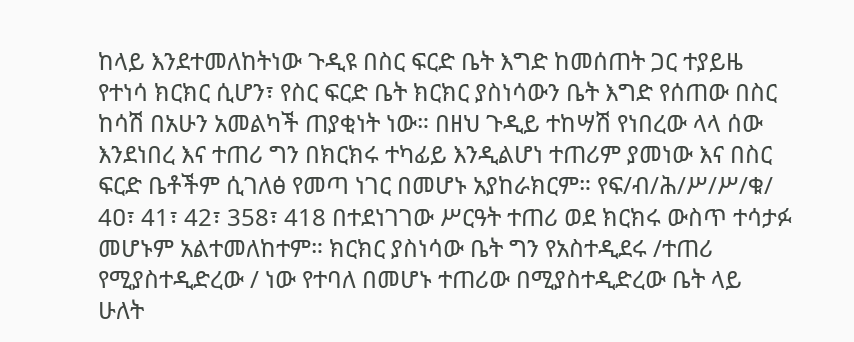ከላይ እንደተመለከትነው ጉዲዩ በስር ፍርድ ቤት እግድ ከመሰጠት ጋር ተያይዜ የተነሳ ክርክር ሲሆን፣ የስር ፍርድ ቤት ክርክር ያስነሳውን ቤት እግድ የሰጠው በስር ከሳሽ በአሁን አመልካች ጠያቂነት ነው። በዘህ ጉዲይ ተከሣሽ የነበረው ላላ ሰው እንደነበረ እና ተጠሪ ግን በክርክሩ ተካፊይ እንዲልሆነ ተጠሪም ያመነው እና በስር ፍርድ ቤቶችም ሲገለፅ የመጣ ነገር በመሆኑ አያከራክርም። የፍ/ብ/ሕ/ሥ/ሥ/ቁ/ 4ዐ፣ 41፣ 42፣ 358፣ 418 በተደነገገው ሥርዓት ተጠሪ ወደ ክርክሩ ውስጥ ተሳታፉ መሆኑም አልተመለከተም። ክርክር ያስነሳው ቤት ግን የአስተዲደሩ /ተጠሪ የሚያስተዲድረው / ነው የተባለ በመሆኑ ተጠሪው በሚያስተዲድረው ቤት ላይ ሁለት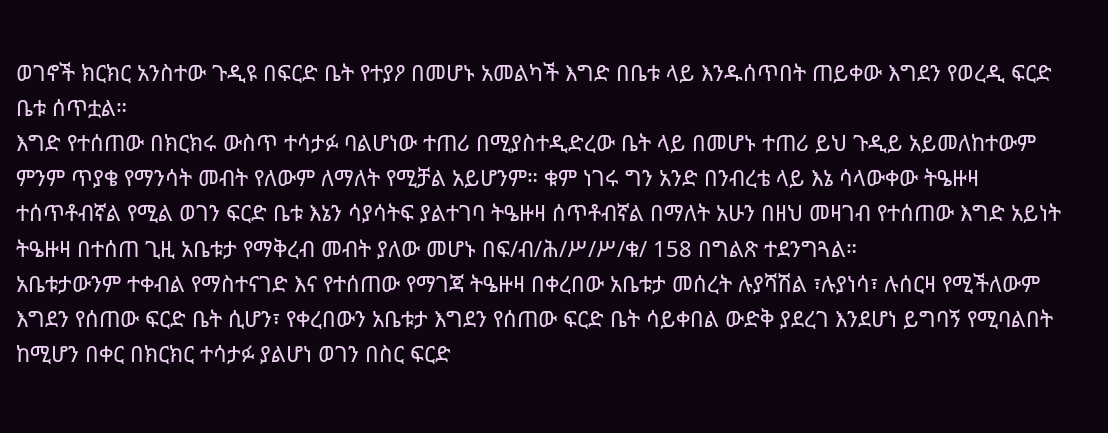ወገኖች ክርክር አንስተው ጉዲዩ በፍርድ ቤት የተያዖ በመሆኑ አመልካች እግድ በቤቱ ላይ እንዱሰጥበት ጠይቀው እግደን የወረዲ ፍርድ ቤቱ ሰጥቷል።
እግድ የተሰጠው በክርክሩ ውስጥ ተሳታፉ ባልሆነው ተጠሪ በሚያስተዲድረው ቤት ላይ በመሆኑ ተጠሪ ይህ ጉዲይ አይመለከተውም ምንም ጥያቄ የማንሳት መብት የለውም ለማለት የሚቻል አይሆንም። ቁም ነገሩ ግን አንድ በንብረቴ ላይ እኔ ሳላውቀው ትዔዙዛ ተሰጥቶብኛል የሚል ወገን ፍርድ ቤቱ እኔን ሳያሳትፍ ያልተገባ ትዔዙዛ ሰጥቶብኛል በማለት አሁን በዘህ መዛገብ የተሰጠው እግድ አይነት ትዔዙዛ በተሰጠ ጊዚ አቤቱታ የማቅረብ መብት ያለው መሆኑ በፍ/ብ/ሕ/ሥ/ሥ/ቁ/ 158 በግልጽ ተደንግጓል።
አቤቱታውንም ተቀብል የማስተናገድ እና የተሰጠው የማገጃ ትዔዙዛ በቀረበው አቤቱታ መሰረት ሉያሻሽል ፣ሉያነሳ፣ ሉሰርዛ የሚችለውም እግደን የሰጠው ፍርድ ቤት ሲሆን፣ የቀረበውን አቤቱታ እግደን የሰጠው ፍርድ ቤት ሳይቀበል ውድቅ ያደረገ እንደሆነ ይግባኝ የሚባልበት ከሚሆን በቀር በክርክር ተሳታፉ ያልሆነ ወገን በስር ፍርድ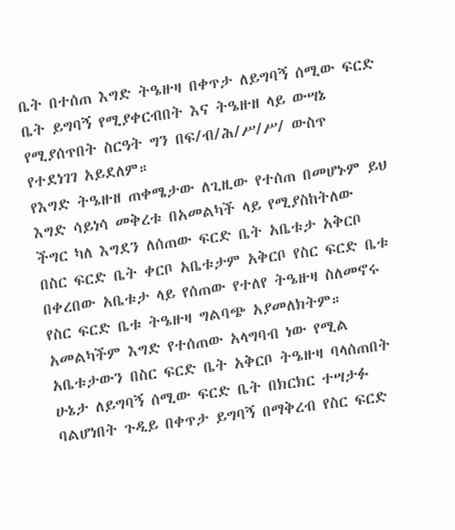ቤት በተሰጠ እግድ ትዔዙዛ በቀጥታ ለይግባኝ ሰሚው ፍርድ ቤት ይግባኝ የሚያቀርብበት እና ትዔዙዘ ላይ ውሣኔ የሚያሰጥበት ስርዓት ግን በፍ/ብ/ሕ/ሥ/ሥ/ ውስጥ የተደነገገ አይደለም።
የእግድ ትዔዙዘ ጠቀሜታው ለጊዚው የተሰጠ በመሆኑም ይህ እግድ ሳይነሳ መቅረቱ በአመልካች ላይ የሚያስከትለው ችግር ካለ እግደን ለሰጠው ፍርድ ቤት አቤቱታ አቅርቦ በስር ፍርድ ቤት ቀርቦ አቤቱታም አቅርቦ የስር ፍርድ ቤቱ በቀረበው አቤቱታ ላይ የሰጠው የተለየ ትዔዙዛ ስለመኖሩ የስር ፍርድ ቤቱ ትዔዙዛ ግልባጭ አያመለክትም። አመልካችም እግድ የተሰጠው አላግባብ ነው የሚል አቤቱታውን በስር ፍርድ ቤት አቅርቦ ትዔዙዛ ባላሰጠበት ሁኔታ ለይግባኝ ሰሚው ፍርድ ቤት በክርክር ተሣታፉ ባልሆነበት ጉዲይ በቀጥታ ይግባኝ በማቅረብ የስር ፍርድ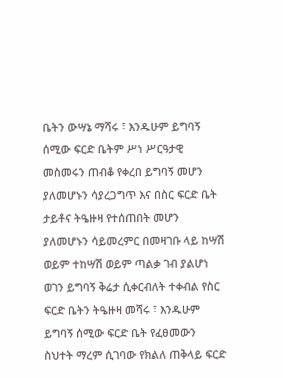ቤትን ውሣኔ ማሻሩ ፣ እንዱሁም ይግባኝ ሰሚው ፍርድ ቤትም ሥነ ሥርዓታዊ መስመሩን ጠብቆ የቀረበ ይግባኝ መሆን ያለመሆኑን ሳያረጋግጥ እና በስር ፍርድ ቤት ታይቶና ትዔዙዛ የተሰጠበት መሆን ያለመሆኑን ሳይመረምር በመዛገቡ ላይ ከሣሽ ወይም ተከሣሽ ወይም ጣልቃ ገብ ያልሆነ ወገን ይግባኝ ቅሬታ ሲቀርብለት ተቀብል የስር ፍርድ ቤትን ትዔዙዛ መሻሩ ፣ እንዱሁም ይግባኝ ሰሚው ፍርድ ቤት የፈፀመውን ስህተት ማረም ሲገባው የክልለ ጠቅላይ ፍርድ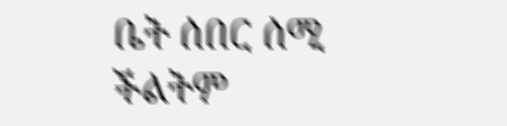ቤት ሰበር ሰሚ ችልትም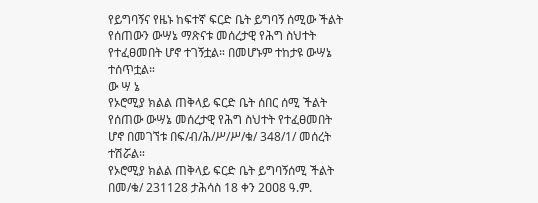የይግባኝና የዜኑ ከፍተኛ ፍርድ ቤት ይግባኝ ሰሚው ችልት የሰጠውን ውሣኔ ማጽናቱ መሰረታዊ የሕግ ስህተት የተፈፀመበት ሆኖ ተገኝቷል። በመሆኑም ተከታዩ ውሣኔ ተሰጥቷል።
ው ሣ ኔ
የኦሮሚያ ክልል ጠቅላይ ፍርድ ቤት ሰበር ሰሚ ችልት የሰጠው ውሣኔ መሰረታዊ የሕግ ስህተት የተፈፀመበት ሆኖ በመገኘቱ በፍ/ብ/ሕ/ሥ/ሥ/ቁ/ 348/1/ መሰረት ተሽሯል።
የኦሮሚያ ክልል ጠቅላይ ፍርድ ቤት ይግባኝሰሚ ችልት በመ/ቁ/ 231128 ታሕሳስ 18 ቀን 2ዐዐ8 ዓ.ም.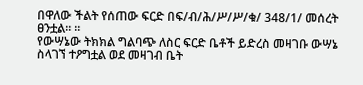በዋለው ችልት የሰጠው ፍርድ በፍ/ብ/ሕ/ሥ/ሥ/ቁ/ 348/1/ መሰረት ፀንቷል። ።
የውሣኔው ትክክል ግልባጭ ለስር ፍርድ ቤቶች ይድረስ መዛገቡ ውሣኔ ስላገኘ ተዖግቷል ወደ መዛገብ ቤት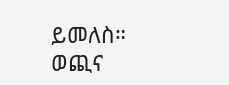ይመለስ።
ወጪና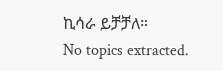ኪሳራ ይቻቻለ።
No topics extracted.